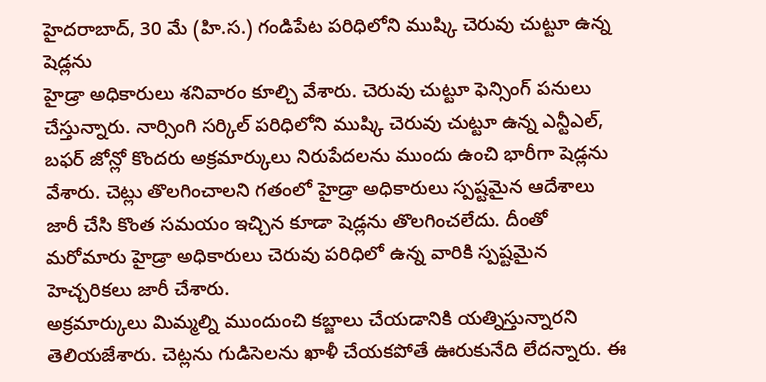హైదరాబాద్, 30 మే (హి.స.) గండిపేట పరిధిలోని ముష్కి చెరువు చుట్టూ ఉన్న షెడ్లను
హైడ్రా అధికారులు శనివారం కూల్చి వేశారు. చెరువు చుట్టూ ఫెన్సింగ్ పనులు చేస్తున్నారు. నార్సింగి సర్కిల్ పరిధిలోని ముష్కి చెరువు చుట్టూ ఉన్న ఎన్టీఎల్, బఫర్ జోన్లో కొందరు అక్రమార్కులు నిరుపేదలను ముందు ఉంచి భారీగా షెడ్లను వేశారు. చెట్లు తొలగించాలని గతంలో హైడ్రా అధికారులు స్పష్టమైన ఆదేశాలు జారీ చేసి కొంత సమయం ఇచ్చిన కూడా షెడ్లను తొలగించలేదు. దీంతో మరోమారు హైడ్రా అధికారులు చెరువు పరిధిలో ఉన్న వారికి స్పష్టమైన హెచ్చరికలు జారీ చేశారు.
అక్రమార్కులు మిమ్మల్ని ముందుంచి కబ్జాలు చేయడానికి యత్నిస్తున్నారని తెలియజేశారు. చెట్లను గుడిసెలను ఖాళీ చేయకపోతే ఊరుకునేది లేదన్నారు. ఈ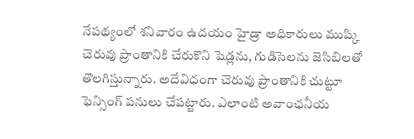నేపథ్యంలో శనివారం ఉదయం హైడ్రా అధికారులు ముష్కి చెరువు ప్రాంతానికి చేరుకొని షెడ్లను, గుడిసెలను జెసిబిలతో తొలగిస్తున్నారు. అదేవిధంగా చెరువు ప్రాంతానికి చుట్టూ ఫెన్సింగ్ పనులు చేపట్టారు. ఎలాంటి అవాంఛనీయ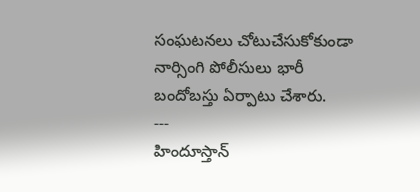సంఘటనలు చోటుచేసుకోకుండా నార్సింగి పోలీసులు భారీ బందోబస్తు ఏర్పాటు చేశారు.
---
హిందూస్తాన్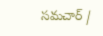సమచార్ /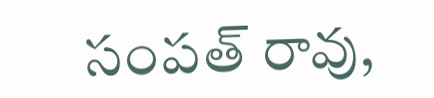సంపత్ రావు,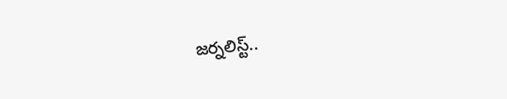జర్నలిస్ట్..